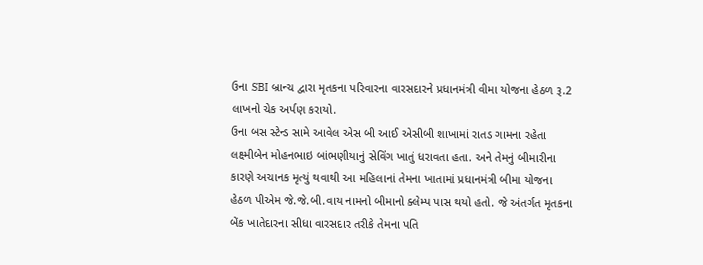ઉના SBI બ્રાન્ચ દ્વારા મૃતકના પરિવારના વારસદારને પ્રધાનમંત્રી વીમા યોજના હેઠળ રૂ.2 લાખનો ચેક અર્પણ કરાયો.
ઉના બસ સ્ટેન્ડ સામે આવેલ એસ બી આઈ એસીબી શાખામાં રાતડ ગામના રહેતા લક્ષ્મીબેન મોહનભાઇ બાંભણીયાનું સેવિંગ ખાતું ધરાવતા હતા. અને તેમનું બીમારીના કારણે અચાનક મૃત્યું થવાથી આ મહિલાનાં તેમના ખાતામાં પ્રધાનમંત્રી બીમા યોજના હેઠળ પીએમ જે.જે.બી.વાય નામનો બીમાનો ક્લેમ્પ પાસ થયો હતો. જે અંતર્ગત મૃતકના બેંક ખાતેદારના સીધા વારસદાર તરીકે તેમના પતિ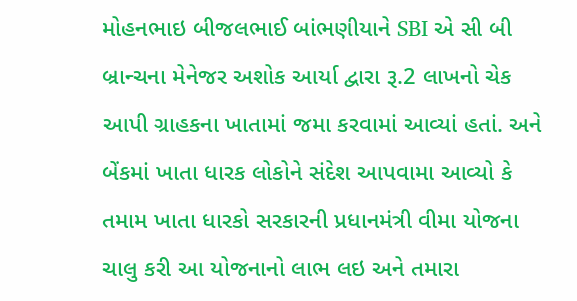મોહનભાઇ બીજલભાઈ બાંભણીયાને SBI એ સી બી બ્રાન્ચના મેનેજર અશોક આર્યા દ્વારા રૂ.2 લાખનો ચેક આપી ગ્રાહકના ખાતામાં જમા કરવામાં આવ્યાં હતાં. અને બેંકમાં ખાતા ધારક લોકોને સંદેશ આપવામા આવ્યો કે તમામ ખાતા ધારકો સરકારની પ્રધાનમંત્રી વીમા યોજના ચાલુ કરી આ યોજનાનો લાભ લઇ અને તમારા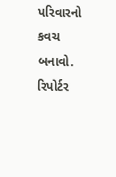પરિવારનો કવચ બનાવો.
રિપોર્ટર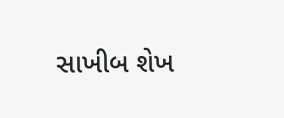સાખીબ શેખ